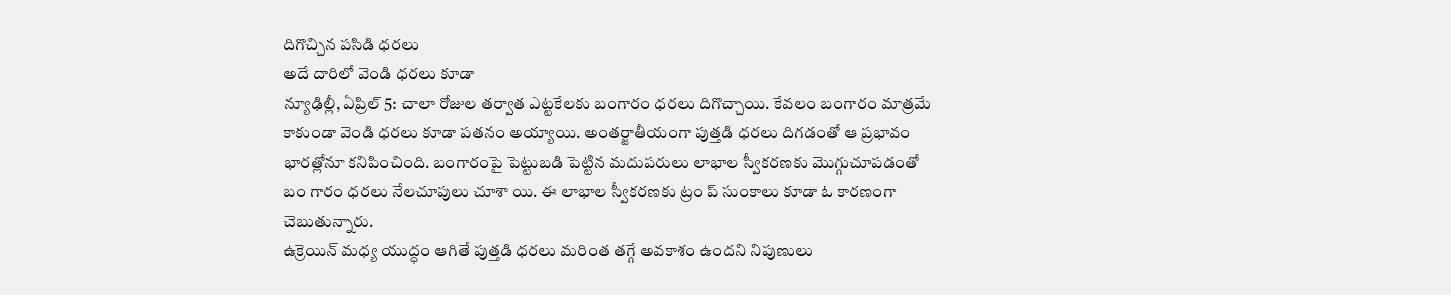దిగొచ్చిన పసిడి ధరలు
అదే దారిలో వెండి ధరలు కూడా
న్యూఢిల్లీ, ఏప్రిల్ 5: చాలా రోజుల తర్వాత ఎట్టకేలకు బంగారం ధరలు దిగొచ్చాయి. కేవలం బంగారం మాత్రమే కాకుండా వెండి ధరలు కూడా పతనం అయ్యాయి. అంతర్జాతీయంగా పుత్తడి ధరలు దిగడంతో ఆ ప్రభావం భారత్లోనూ కనిపించింది. బంగారంపై పెట్టుబడి పెట్టిన మదుపరులు లాభాల స్వీకరణకు మొగ్గుచూపడంతో బం గారం ధరలు నేలచూపులు చూశా యి. ఈ లాభాల స్వీకరణకు ట్రం ప్ సుంకాలు కూడా ఓ కారణంగా చెబుతున్నారు.
ఉక్రెయిన్ మధ్య యుద్ధం ఆగితే పుత్తడి ధరలు మరింత తగ్గే అవకాశం ఉందని నిపుణులు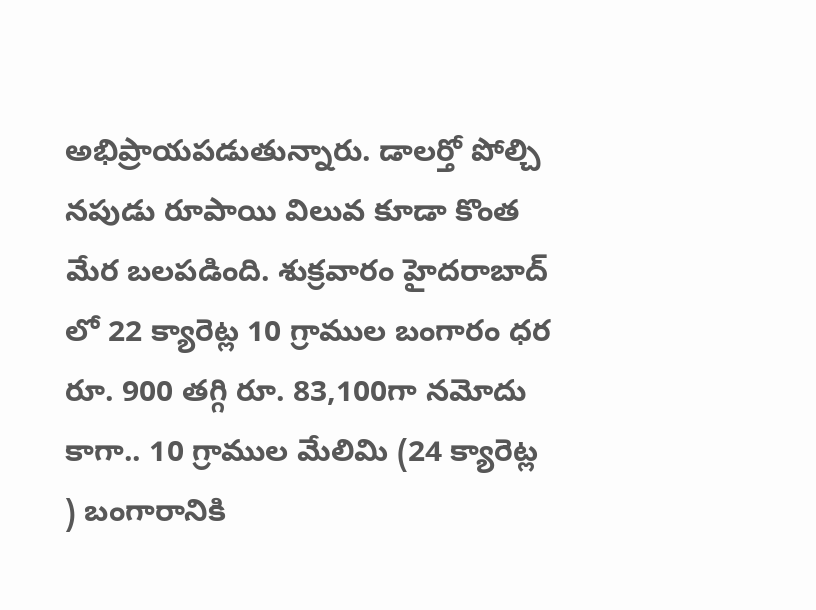అభిప్రాయపడుతున్నారు. డాలర్తో పోల్చి నపుడు రూపాయి విలువ కూడా కొంత మేర బలపడింది. శుక్రవారం హైదరాబాద్ లో 22 క్యారెట్ల 10 గ్రాముల బంగారం ధర రూ. 900 తగ్గి రూ. 83,100గా నమోదు కాగా.. 10 గ్రాముల మేలిమి (24 క్యారెట్ల ) బంగారానికి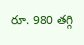రూ. 980 తగ్గి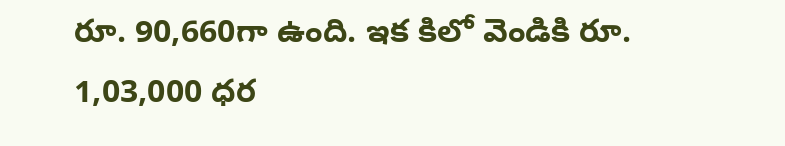రూ. 90,660గా ఉంది. ఇక కిలో వెండికి రూ. 1,03,000 ధర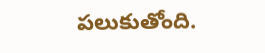పలుకుతోంది.